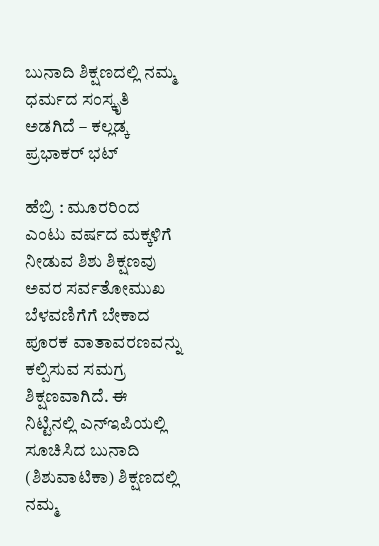ಬುನಾದಿ ಶಿಕ್ಷಣದಲ್ಲಿ ನಮ್ಮ ಧರ್ಮದ ಸಂಸ್ಕೃತಿ ಅಡಗಿದೆ – ಕಲ್ಲಡ್ಕ ಪ್ರಭಾಕರ್‌ ಭಟ್‌

ಹೆಬ್ರಿ : ಮೂರರಿಂದ ಎಂಟು ವರ್ಷದ ಮಕ್ಕಳಿಗೆ ನೀಡುವ ಶಿಶು ಶಿಕ್ಷಣವು ಅವರ ಸರ್ವತೋಮುಖ ಬೆಳವಣಿಗೆಗೆ ಬೇಕಾದ ಪೂರಕ ವಾತಾವರಣವನ್ನು ಕಲ್ಪಿಸುವ ಸಮಗ್ರ ಶಿಕ್ಷಣವಾಗಿದೆ. ಈ ನಿಟ್ಟಿನಲ್ಲಿ ಎನ್‌ಇಪಿಯಲ್ಲಿ ಸೂಚಿಸಿದ ಬುನಾದಿ (ಶಿಶುವಾಟಿಕಾ) ಶಿಕ್ಷಣದಲ್ಲಿ ನಮ್ಮ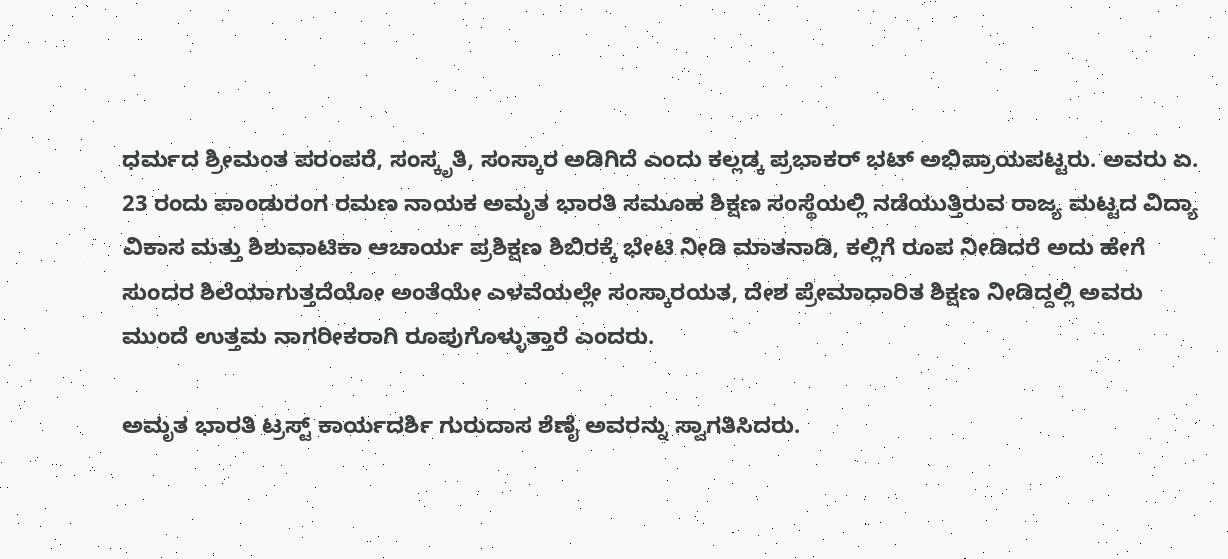ಧರ್ಮದ ಶ್ರೀಮಂತ ಪರಂಪರೆ, ಸಂಸ್ಕೃತಿ, ಸಂಸ್ಕಾರ ಅಡಿಗಿದೆ ಎಂದು ಕಲ್ಲಡ್ಕ ಪ್ರಭಾಕರ್‌ ಭಟ್‌ ಅಭಿಪ್ರಾಯಪಟ್ಟರು. ಅವರು ಏ. 23 ರಂದು ಪಾಂಡುರಂಗ ರಮಣ ನಾಯಕ ಅಮೃತ ಭಾರತಿ ಸಮೂಹ ಶಿಕ್ಷಣ ಸಂಸ್ಥೆಯಲ್ಲಿ ನಡೆಯುತ್ತಿರುವ ರಾಜ್ಯ ಮಟ್ಟದ ವಿದ್ಯಾ ವಿಕಾಸ ಮತ್ತು ಶಿಶುವಾಟಿಕಾ ಆಚಾರ್ಯ ಪ್ರಶಿಕ್ಷಣ ಶಿಬಿರಕ್ಕೆ ಭೇಟಿ ನೀಡಿ ಮಾತನಾಡಿ, ಕಲ್ಲಿಗೆ ರೂಪ ನೀಡಿದರೆ ಅದು ಹೇಗೆ ಸುಂದರ ಶಿಲೆಯಾಗುತ್ತದೆಯೋ ಅಂತೆಯೇ ಎಳವೆಯಲ್ಲೇ ಸಂಸ್ಕಾರಯತ, ದೇಶ ಪ್ರೇಮಾಧಾರಿತ ಶಿಕ್ಷಣ ನೀಡಿದ್ದಲ್ಲಿ ಅವರು ಮುಂದೆ ಉತ್ತಮ ನಾಗರೀಕರಾಗಿ ರೂಪುಗೊಳ್ಳುತ್ತಾರೆ ಎಂದರು.

ಅಮೃತ ಭಾರತಿ ಟ್ರಸ್ಟ್‌ ಕಾರ್ಯದರ್ಶಿ ಗುರುದಾಸ ಶೆಣೈ ಅವರನ್ನು ಸ್ವಾಗತಿಸಿದರು.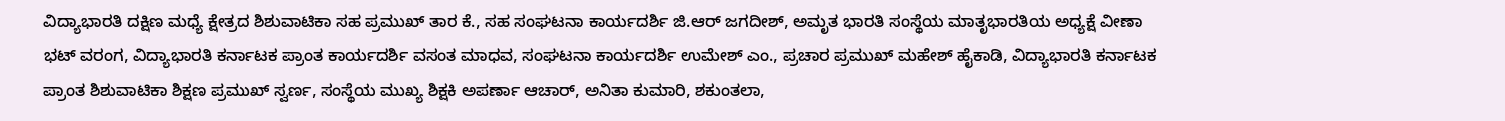ವಿದ್ಯಾಭಾರತಿ ದಕ್ಷಿಣ ಮಧ್ಯೆ ಕ್ಷೇತ್ರದ ಶಿಶುವಾಟಿಕಾ ಸಹ ಪ್ರಮುಖ್ ತಾರ ಕೆ., ಸಹ ಸಂಘಟನಾ ಕಾರ್ಯದರ್ಶಿ ಜಿ.ಆರ್ ಜಗದೀಶ್, ಅಮೃತ ಭಾರತಿ ಸಂಸ್ಥೆಯ ಮಾತೃಭಾರತಿಯ ಅಧ್ಯಕ್ಷೆ ವೀಣಾ ಭಟ್ ವರಂಗ, ವಿದ್ಯಾಭಾರತಿ ಕರ್ನಾಟಕ ಪ್ರಾಂತ ಕಾರ್ಯದರ್ಶಿ ವಸಂತ ಮಾಧವ, ಸಂಘಟನಾ ಕಾರ್ಯದರ್ಶಿ ಉಮೇಶ್ ಎಂ., ಪ್ರಚಾರ ಪ್ರಮುಖ್ ಮಹೇಶ್ ಹೈಕಾಡಿ, ವಿದ್ಯಾಭಾರತಿ ಕರ್ನಾಟಕ ಪ್ರಾಂತ ಶಿಶುವಾಟಿಕಾ ಶಿಕ್ಷಣ ಪ್ರಮುಖ್ ಸ್ವರ್ಣ, ಸಂಸ್ಥೆಯ ಮುಖ್ಯ ಶಿಕ್ಷಕಿ ಅಪರ್ಣಾ ಆಚಾರ್, ಅನಿತಾ ಕುಮಾರಿ, ಶಕುಂತಲಾ,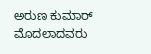ಅರುಣ ಕುಮಾರ್ ಮೊದಲಾದವರು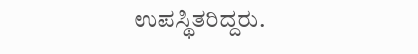ಉಪಸ್ಥಿತರಿದ್ದರು.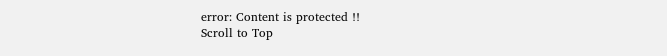error: Content is protected !!
Scroll to Top